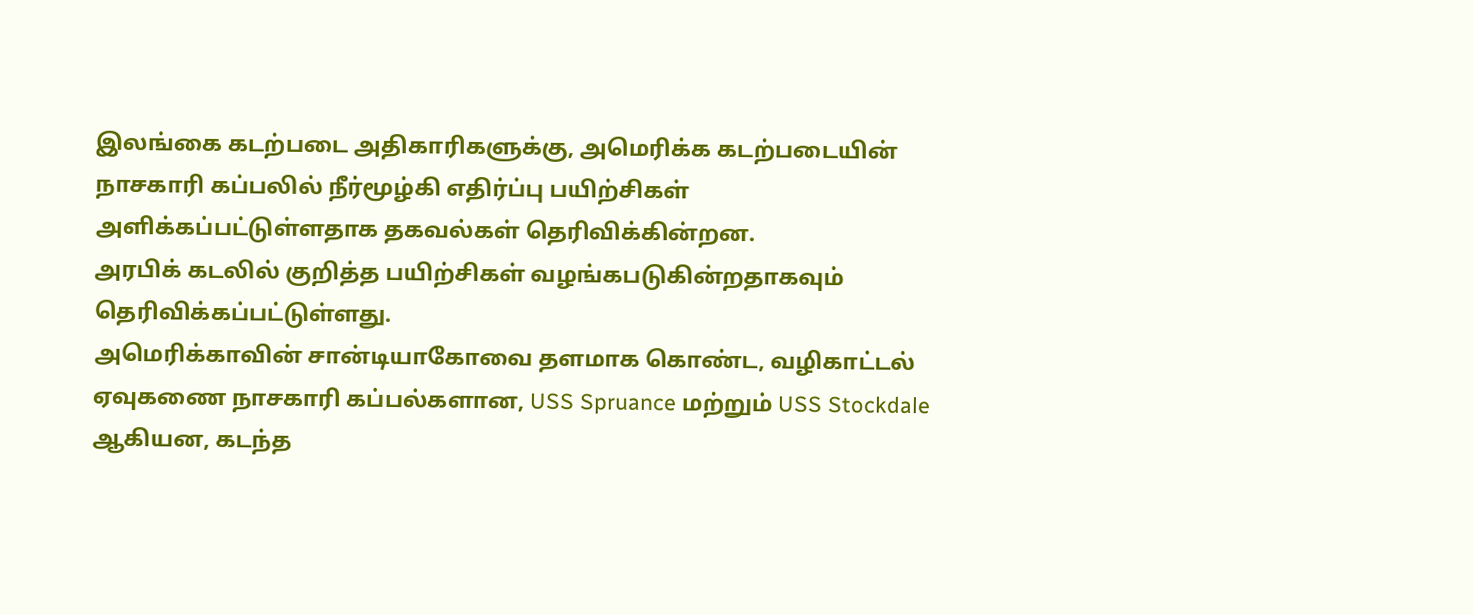இலங்கை கடற்படை அதிகாரிகளுக்கு, அமெரிக்க கடற்படையின் நாசகாரி கப்பலில் நீர்மூழ்கி எதிர்ப்பு பயிற்சிகள் அளிக்கப்பட்டுள்ளதாக தகவல்கள் தெரிவிக்கின்றன.
அரபிக் கடலில் குறித்த பயிற்சிகள் வழங்கபடுகின்றதாகவும் தெரிவிக்கப்பட்டுள்ளது.
அமெரிக்காவின் சான்டியாகோவை தளமாக கொண்ட, வழிகாட்டல் ஏவுகணை நாசகாரி கப்பல்களான, USS Spruance மற்றும் USS Stockdale ஆகியன, கடந்த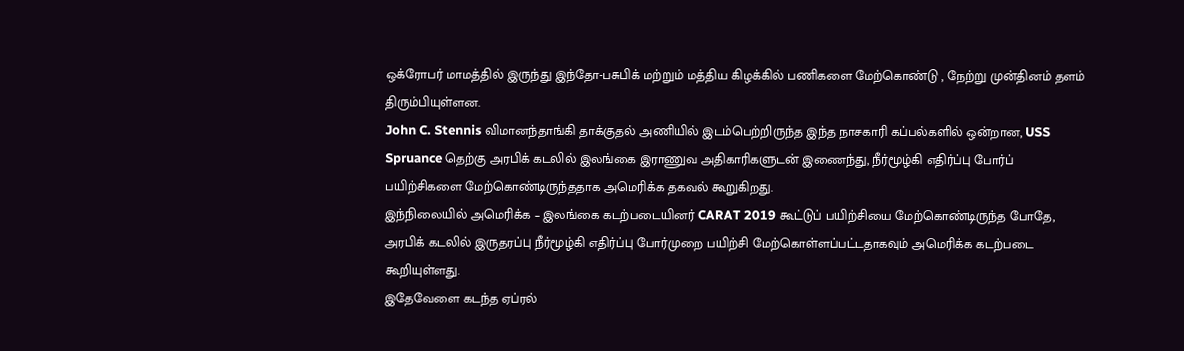ஒக்ரோபர் மாமத்தில் இருந்து இந்தோ-பசுபிக் மற்றும் மத்திய கிழக்கில் பணிகளை மேற்கொண்டு , நேற்று முன்தினம் தளம் திரும்பியுள்ளன.
John C. Stennis விமானந்தாங்கி தாக்குதல் அணியில் இடம்பெற்றிருந்த இந்த நாசகாரி கப்பல்களில் ஒன்றான, USS Spruance தெற்கு அரபிக் கடலில் இலங்கை இராணுவ அதிகாரிகளுடன் இணைந்து, நீர்மூழ்கி எதிர்ப்பு போர்ப் பயிற்சிகளை மேற்கொண்டிருந்ததாக அமெரிக்க தகவல் கூறுகிறது.
இந்நிலையில் அமெரிக்க – இலங்கை கடற்படையினர் CARAT 2019 கூட்டுப் பயிற்சியை மேற்கொண்டிருந்த போதே, அரபிக் கடலில் இருதரப்பு நீர்மூழ்கி எதிர்ப்பு போர்முறை பயிற்சி மேற்கொள்ளப்பட்டதாகவும் அமெரிக்க கடற்படை கூறியுள்ளது.
இதேவேளை கடந்த ஏப்ரல்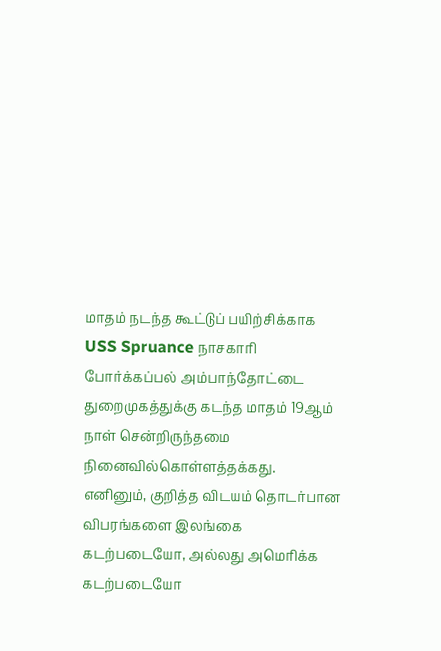மாதம் நடந்த கூட்டுப் பயிற்சிக்காக USS Spruance நாசகாரி போர்க்கப்பல் அம்பாந்தோட்டை துறைமுகத்துக்கு கடந்த மாதம் 19ஆம் நாள் சென்றிருந்தமை நினைவில்கொள்ளத்தக்கது.
எனினும், குறித்த விடயம் தொடர்பான விபரங்களை இலங்கை கடற்படையோ, அல்லது அமெரிக்க கடற்படையோ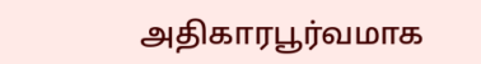அதிகாரபூர்வமாக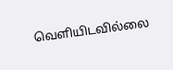வெளியிடவில்லை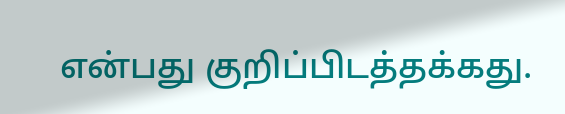என்பது குறிப்பிடத்தக்கது.